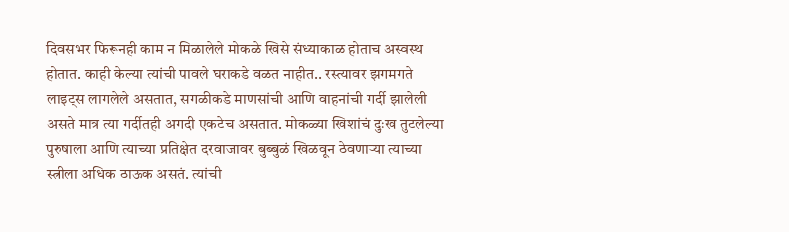दिवसभर फिरूनही काम न मिळालेले मोकळे खिसे संध्याकाळ होताच अस्वस्थ होतात. काही केल्या त्यांची पावले घराकडे वळत नाहीत.. रस्त्यावर झगमगते लाइट्स लागलेले असतात, सगळीकडे माणसांची आणि वाहनांची गर्दी झालेली असते मात्र त्या गर्दीतही अगदी एकटेच असतात. मोकळ्या खिशांचं दुःख तुटलेल्या पुरुषाला आणि त्याच्या प्रतिक्षेत दरवाजावर बुब्बुळं खिळवून ठेवणाऱ्या त्याच्या स्त्रीला अधिक ठाऊक असतं. त्यांची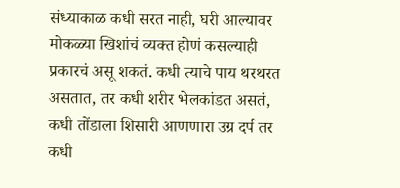संध्याकाळ कधी सरत नाही, घरी आल्यावर मोकळ्या खिशांचं व्यक्त होणं कसल्याही प्रकारचं असू शकतं. कधी त्याचे पाय थरथरत असतात, तर कधी शरीर भेलकांडत असतं, कधी तोंडाला शिसारी आणणारा उग्र दर्प तर कधी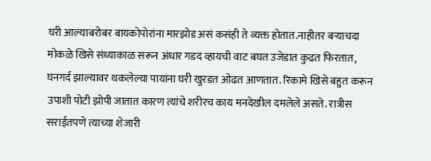घरी आल्याबरोबर बायकोपोरांना मारझोड असं कसंही ते व्यक्त होतात.नाहीतर बऱ्याचदा मोकळे खिसे संध्याकाळ सरून अंधार गडद व्हायची वाट बघत उजेडात कुढत फिरतात, घनगर्द झाल्यावर थकलेल्या पायांना घरी खुरडत ओढत आणतात. रिकामे खिसे बहुत करून उपाशी पोटी झोपी जातात कारण त्यांचे शरीरच काय मनदेखील दमलेले असते. रात्रीस सराईतपणे त्याच्या शेजारी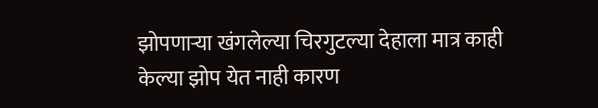झोपणाऱ्या खंगलेल्या चिरगुटल्या देहाला मात्र काही केल्या झोप येत नाही कारण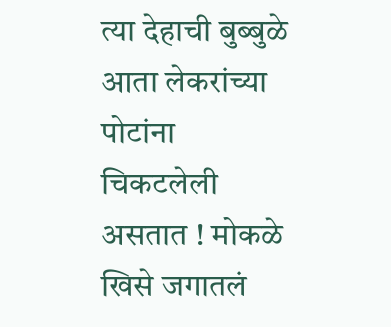त्या देहाची बुब्बुळे आता लेकरांच्या पोटांना चिकटलेली असतात ! मोकळे खिसे जगातलं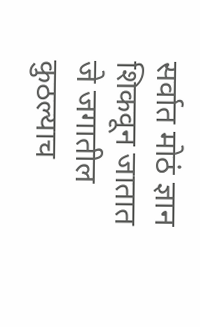सर्वात मोठं ज्ञान शिकवून जातात जे जगातील कुठल्याच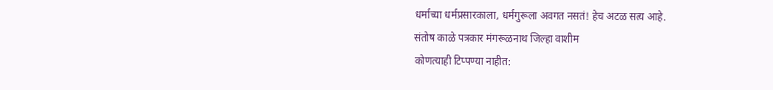धर्माच्या धर्मप्रसारकाला, धर्मगुरूला अवगत नसतं! हेच अटळ सत्य आहे.
संतोष काळे पत्रकार मंगरूळनाथ जिल्हा वाशीम
कोणत्याही टिप्पण्या नाहीत: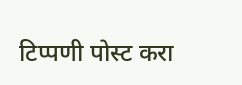टिप्पणी पोस्ट करा